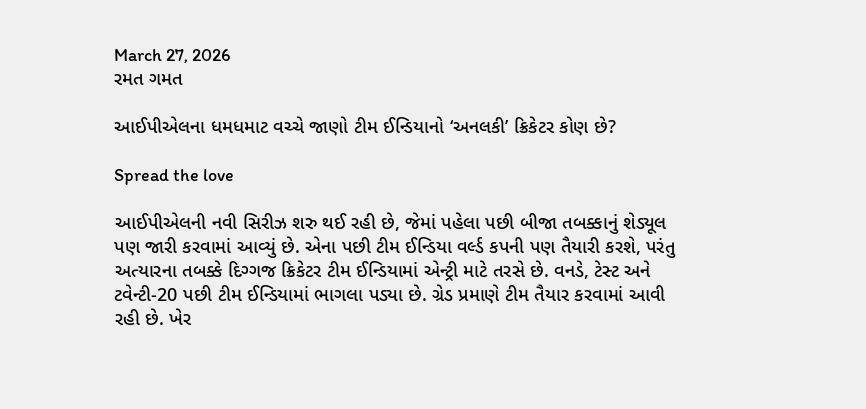March 27, 2026
રમત ગમત

આઈપીએલના ધમધમાટ વચ્ચે જાણો ટીમ ઈન્ડિયાનો ‘અનલકી’ ક્રિકેટર કોણ છે?

Spread the love

આઈપીએલની નવી સિરીઝ શરુ થઈ રહી છે, જેમાં પહેલા પછી બીજા તબક્કાનું શેડ્યૂલ પણ જારી કરવામાં આવ્યું છે. એના પછી ટીમ ઈન્ડિયા વર્લ્ડ કપની પણ તૈયારી કરશે, પરંતુ અત્યારના તબક્કે દિગ્ગજ ક્રિકેટર ટીમ ઈન્ડિયામાં એન્ટ્રી માટે તરસે છે. વનડે, ટેસ્ટ અને ટવેન્ટી-20 પછી ટીમ ઈન્ડિયામાં ભાગલા પડ્યા છે. ગ્રેડ પ્રમાણે ટીમ તૈયાર કરવામાં આવી રહી છે. ખેર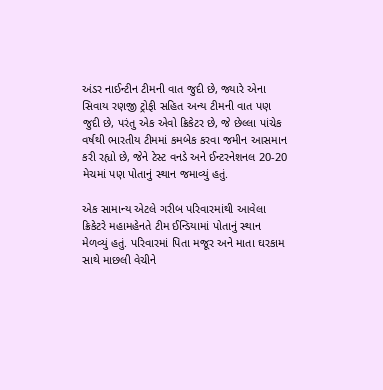અંડર નાઈન્ટીન ટીમની વાત જુદી છે, જ્યારે એના સિવાય રણજી ટ્રોફી સહિત અન્ય ટીમની વાત પણ જુદી છે, પરંતુ એક એવો ક્રિકેટર છે, જે છેલ્લા પાંચેક વર્ષથી ભારતીય ટીમમાં કમબેક કરવા જમીન આસમાન કરી રહ્યો છે, જેને ટેસ્ટ વનડે અને ઈન્ટરનેશનલ 20-20 મેચમાં પણ પોતાનું સ્થાન જમાવ્યું હતું.

એક સામાન્ય એટલે ગરીબ પરિવારમાંથી આવેલા ક્રિકેટરે મહામહેનતે ટીમ ઈન્ડિયામાં પોતાનું સ્થાન મેળવ્યું હતું. પરિવારમાં પિતા મજૂર અને માતા ઘરકામ સાથે માછલી વેચીને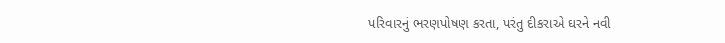પરિવારનું ભરણપોષણ કરતા, પરંતુ દીકરાએ ઘરને નવી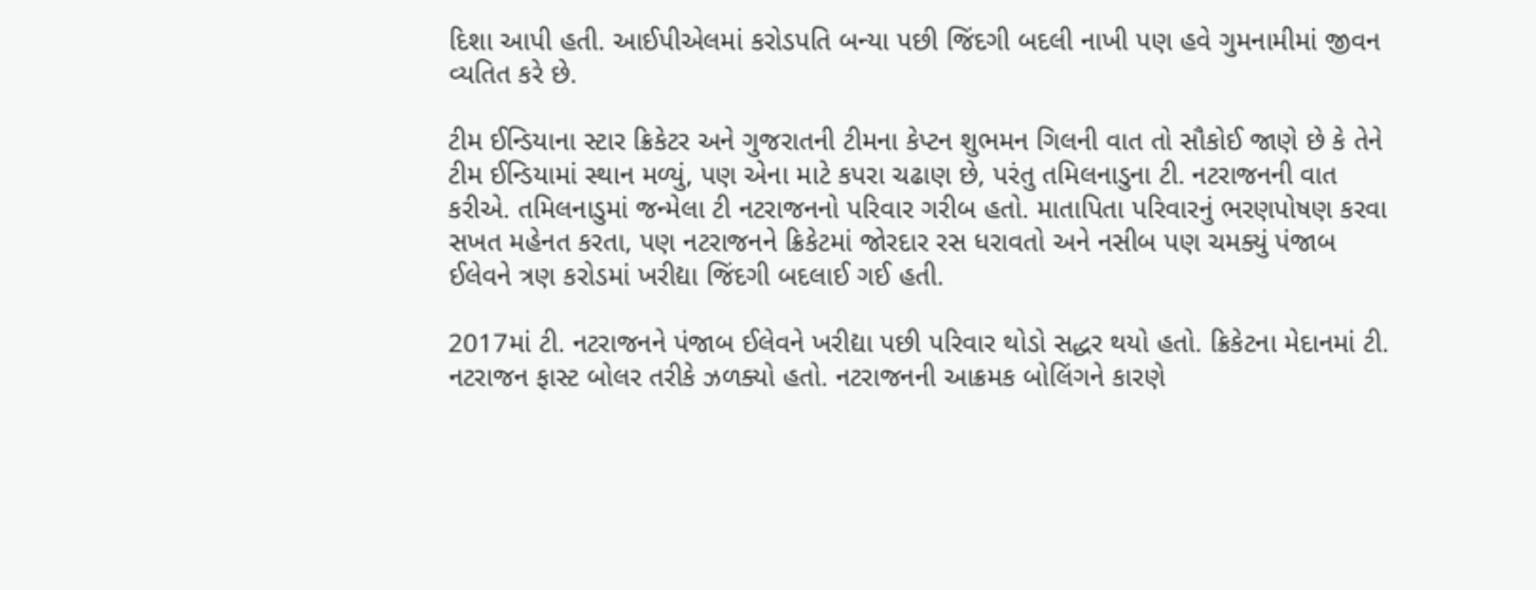દિશા આપી હતી. આઈપીએલમાં કરોડપતિ બન્યા પછી જિંદગી બદલી નાખી પણ હવે ગુમનામીમાં જીવન વ્યતિત કરે છે.

ટીમ ઈન્ડિયાના સ્ટાર ક્રિકેટર અને ગુજરાતની ટીમના કેપ્ટન શુભમન ગિલની વાત તો સૌકોઈ જાણે છે કે તેને ટીમ ઈન્ડિયામાં સ્થાન મળ્યું, પણ એના માટે કપરા ચઢાણ છે, પરંતુ તમિલનાડુના ટી. નટરાજનની વાત કરીએ. તમિલનાડુમાં જન્મેલા ટી નટરાજનનો પરિવાર ગરીબ હતો. માતાપિતા પરિવારનું ભરણપોષણ કરવા સખત મહેનત કરતા, પણ નટરાજનને ક્રિકેટમાં જોરદાર રસ ધરાવતો અને નસીબ પણ ચમક્યું પંજાબ ઈલેવને ત્રણ કરોડમાં ખરીદ્યા જિંદગી બદલાઈ ગઈ હતી.

2017માં ટી. નટરાજનને પંજાબ ઈલેવને ખરીદ્યા પછી પરિવાર થોડો સદ્ધર થયો હતો. ક્રિકેટના મેદાનમાં ટી. નટરાજન ફાસ્ટ બોલર તરીકે ઝળક્યો હતો. નટરાજનની આક્રમક બોલિંગને કારણે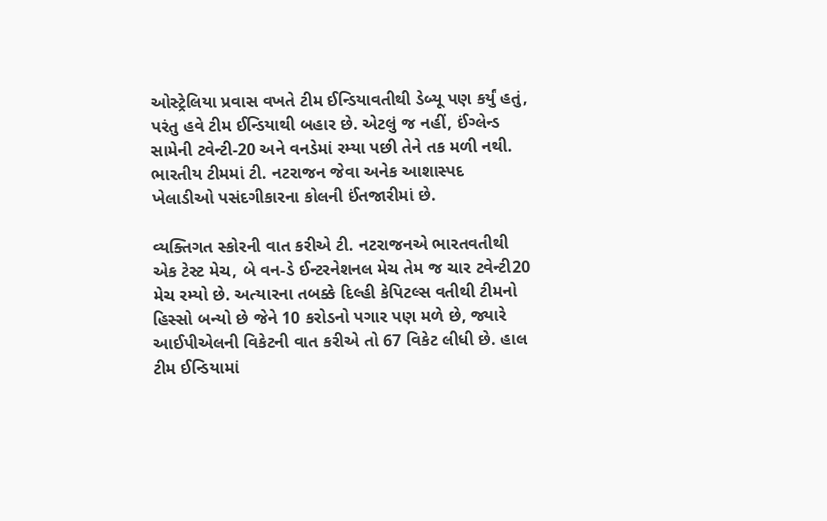ઓસ્ટ્રેલિયા પ્રવાસ વખતે ટીમ ઈન્ડિયાવતીથી ડેબ્યૂ પણ કર્યું હતું, પરંતુ હવે ટીમ ઈન્ડિયાથી બહાર છે. એટલું જ નહીં, ઈંગ્લેન્ડ સામેની ટવેન્ટી-20 અને વનડેમાં રમ્યા પછી તેને તક મળી નથી. ભારતીય ટીમમાં ટી. નટરાજન જેવા અનેક આશાસ્પદ ખેલાડીઓ પસંદગીકારના કોલની ઈંતજારીમાં છે.

વ્યક્તિગત સ્કોરની વાત કરીએ ટી. નટરાજનએ ભારતવતીથી એક ટેસ્ટ મેચ, બે વન-ડે ઈન્ટરનેશનલ મેચ તેમ જ ચાર ટવેન્ટી20 મેચ રમ્યો છે. અત્યારના તબક્કે દિલ્હી કેપિટલ્સ વતીથી ટીમનો હિસ્સો બન્યો છે જેને 10 કરોડનો પગાર પણ મળે છે, જ્યારે આઈપીએલની વિકેટની વાત કરીએ તો 67 વિકેટ લીધી છે. હાલ ટીમ ઈન્ડિયામાં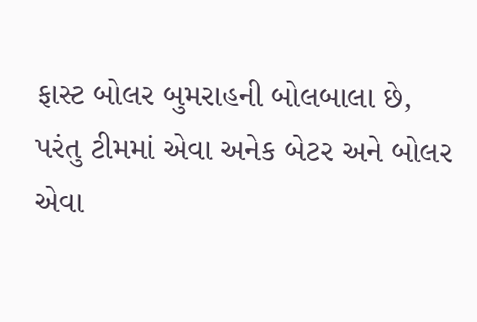ફાસ્ટ બોલર બુમરાહની બોલબાલા છે, પરંતુ ટીમમાં એવા અનેક બેટર અને બોલર એવા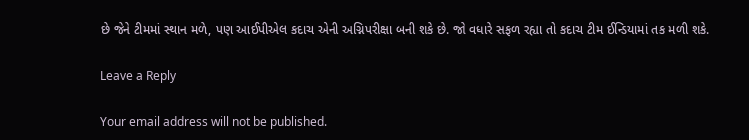છે જેને ટીમમાં સ્થાન મળે, પણ આઈપીએલ કદાચ એની અગ્નિપરીક્ષા બની શકે છે. જો વધારે સફળ રહ્યા તો કદાચ ટીમ ઈન્ડિયામાં તક મળી શકે.

Leave a Reply

Your email address will not be published.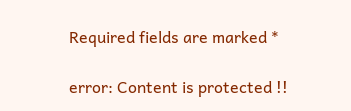Required fields are marked *

error: Content is protected !!